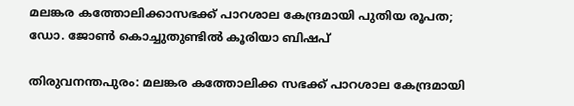മലങ്കര കത്തോലിക്കാസഭക്ക് പാറശാല കേന്ദ്രമായി പുതിയ രൂപത; ഡോ. ജോൺ കൊച്ചുതുണ്ടിൽ കൂരിയാ ബിഷപ്

തിരുവനന്തപുരം: മലങ്കര കത്തോലിക്ക സഭക്ക് പാറശാല കേന്ദ്രമായി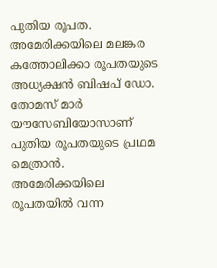പുതിയ രൂപത. അമേരിക്കയിലെ മലങ്കര കത്തോലിക്കാ രൂപതയുടെ അധ്യക്ഷൻ ബിഷപ് ഡോ. തോമസ് മാർ യൗസേബിയോസാണ് പുതിയ രൂപതയുടെ പ്രഥമ മെത്രാൻ. അമേരിക്കയിലെ രൂപതയിൽ വന്ന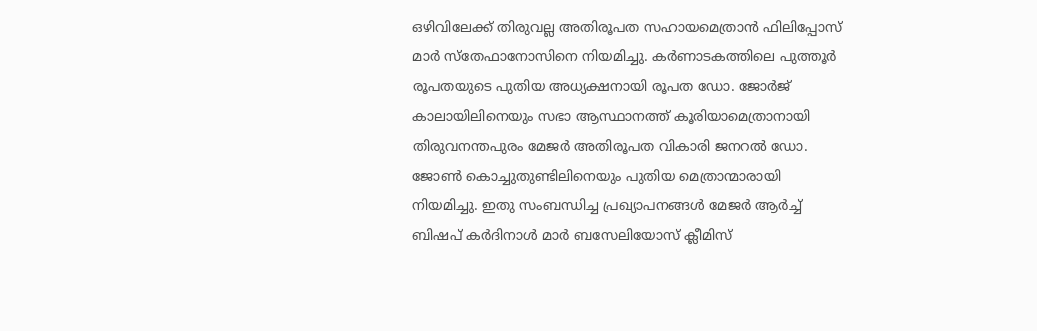ഒഴിവിലേക്ക് തിരുവല്ല അതിരൂപത സഹായമെത്രാൻ ഫിലിപ്പോസ് മാർ സ്തേഫാനോസിനെ നിയമിച്ചു. കർണാടകത്തിലെ പുത്തൂർ രൂപതയുടെ പുതിയ അധ്യക്ഷനായി രൂപത ഡോ. ജോർജ് കാലായിലിനെയും സഭാ ആസ്ഥാനത്ത് കൂരിയാമെത്രാനായി തിരുവനന്തപുരം മേജർ അതിരൂപത വികാരി ജനറൽ ഡോ. ജോൺ കൊച്ചുതുണ്ടിലിനെയും പുതിയ മെത്രാന്മാരായി നിയമിച്ചു. ഇതു സംബന്ധിച്ച പ്രഖ്യാപനങ്ങൾ മേജർ ആർച്ച് ബിഷപ് കർദിനാൾ മാർ ബസേലിയോസ് ക്ലീമിസ്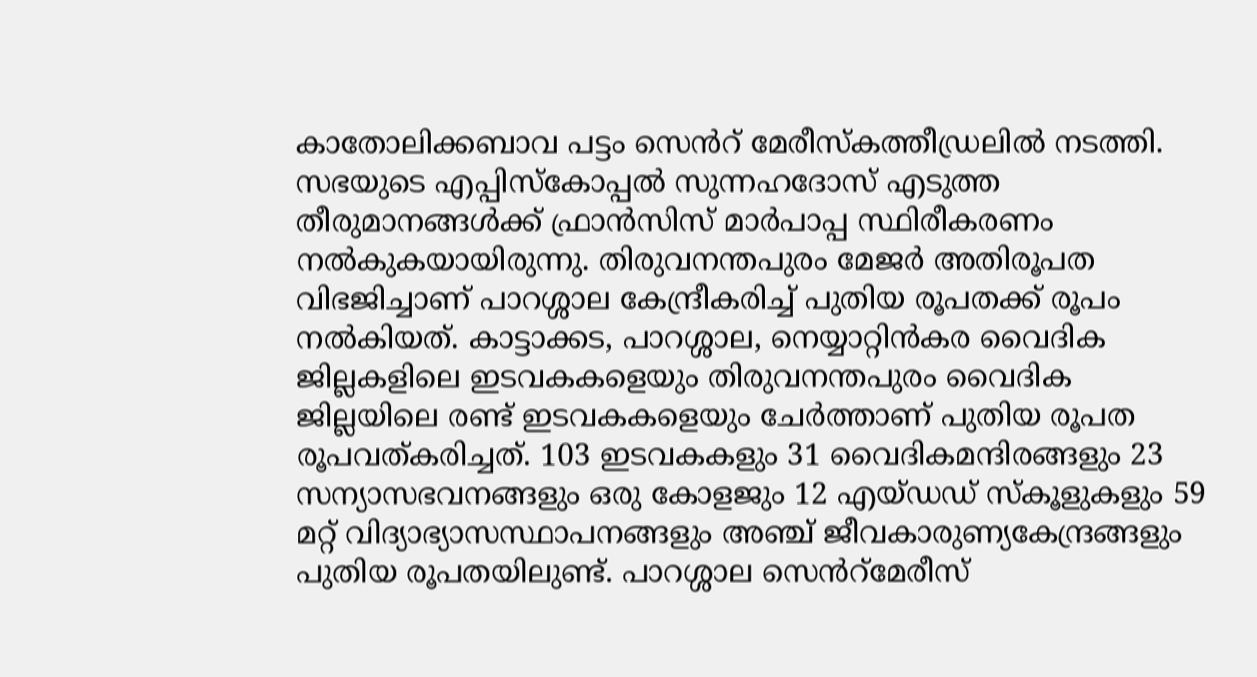കാതോലിക്കബാവ പട്ടം സെൻറ് മേരീസ്കത്തീഡ്രലിൽ നടത്തി. സഭയുടെ എപ്പിസ്കോപ്പൽ സുന്നഹദോസ് എടുത്ത തീരുമാനങ്ങൾക്ക് ഫ്രാൻസിസ് മാർപാപ്പ സ്ഥിരീകരണം നൽകുകയായിരുന്നു. തിരുവനന്തപുരം മേജർ അതിരൂപത വിഭജിച്ചാണ് പാറശ്ശാല കേന്ദ്രീകരിച്ച് പുതിയ രൂപതക്ക് രൂപം നൽകിയത്. കാട്ടാക്കട, പാറശ്ശാല, നെയ്യാറ്റിൻകര വൈദിക ജില്ലകളിലെ ഇടവകകളെയും തിരുവനന്തപുരം വൈദിക ജില്ലയിലെ രണ്ട് ഇടവകകളെയും ചേർത്താണ് പുതിയ രൂപത രൂപവത്കരിച്ചത്. 103 ഇടവകകളും 31 വൈദികമന്ദിരങ്ങളും 23 സന്യാസഭവനങ്ങളും ഒരു കോളജും 12 എയ്ഡഡ് സ്കൂളുകളും 59 മറ്റ് വിദ്യാഭ്യാസസ്ഥാപനങ്ങളും അഞ്ച് ജീവകാരുണ്യകേന്ദ്രങ്ങളും പുതിയ രൂപതയിലുണ്ട്. പാറശ്ശാല സെൻറ്മേരീസ്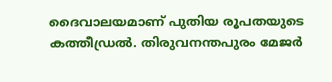ദൈവാലയമാണ് പുതിയ രൂപതയുടെ കത്തീഡ്രൽ. തിരുവനന്തപുരം മേജർ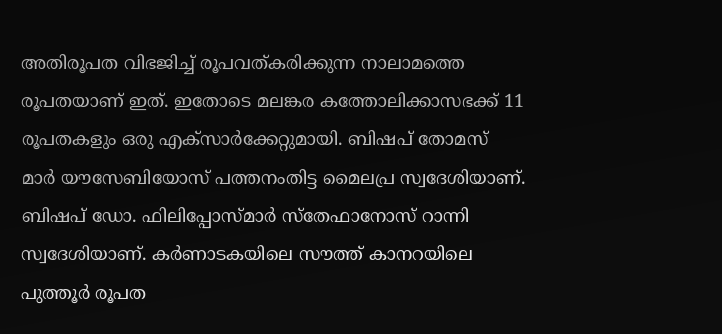അതിരൂപത വിഭജിച്ച് രൂപവത്കരിക്കുന്ന നാലാമത്തെ രൂപതയാണ് ഇത്. ഇതോടെ മലങ്കര കത്തോലിക്കാസഭക്ക് 11 രൂപതകളും ഒരു എക്സാർക്കേറ്റുമായി. ബിഷപ് തോമസ് മാർ യൗസേബിയോസ് പത്തനംതിട്ട മൈലപ്ര സ്വദേശിയാണ്. ബിഷപ് ഡോ. ഫിലിപ്പോസ്മാർ സ്തേഫാനോസ് റാന്നി സ്വദേശിയാണ്. കർണാടകയിലെ സൗത്ത് കാനറയിലെ പുത്തൂർ രൂപത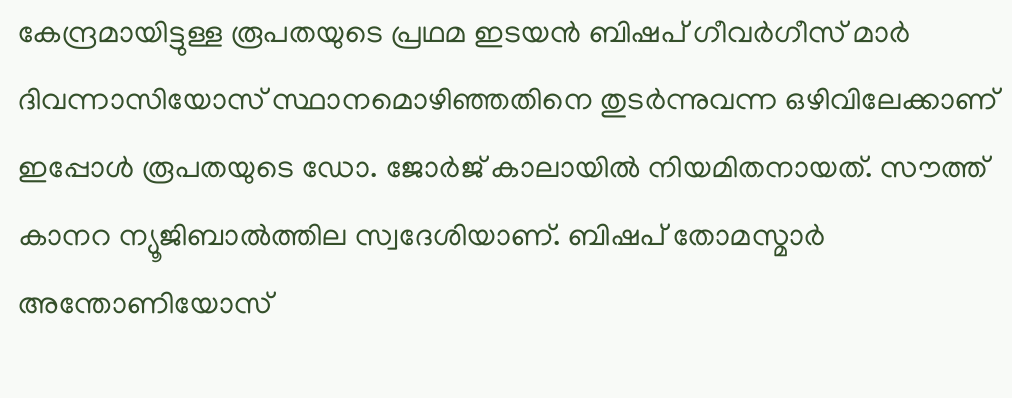കേന്ദ്രമായിട്ടുള്ള രൂപതയുടെ പ്രഥമ ഇടയൻ ബിഷപ് ഗീവർഗീസ് മാർ ദിവന്നാസിയോസ് സ്ഥാനമൊഴിഞ്ഞതിനെ തുടർന്നുവന്ന ഒഴിവിലേക്കാണ് ഇപ്പോൾ രൂപതയുടെ ഡോ. ജോർജ് കാലായിൽ നിയമിതനായത്. സൗത്ത് കാനറ ന്യൂജിബാൽത്തില സ്വദേശിയാണ്. ബിഷപ് തോമസ്മാർ അന്തോണിയോസ്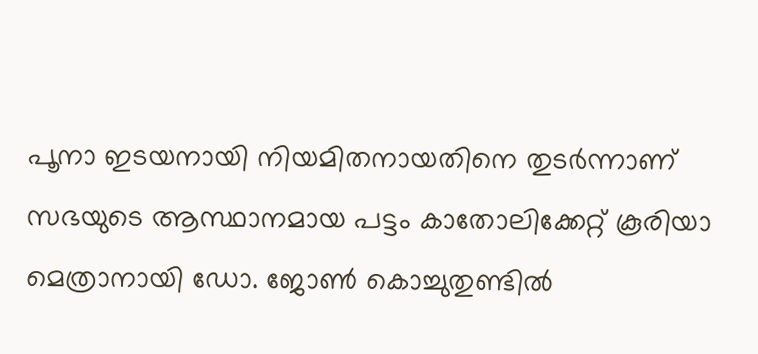പൂനാ ഇടയനായി നിയമിതനായതിനെ തുടർന്നാണ് സഭയുടെ ആസ്ഥാനമായ പട്ടം കാതോലിക്കേറ്റ് കൂരിയാ മെത്രാനായി ഡോ. ജോൺ കൊച്ചുതുണ്ടിൽ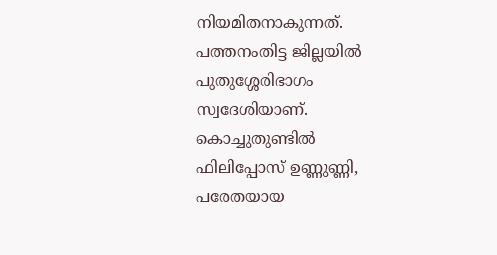നിയമിതനാകുന്നത്. പത്തനംതിട്ട ജില്ലയിൽ പുതുശ്ശേരിഭാഗം സ്വദേശിയാണ്. കൊച്ചുതുണ്ടിൽ ഫിലിപ്പോസ് ഉണ്ണുണ്ണി, പരേതയായ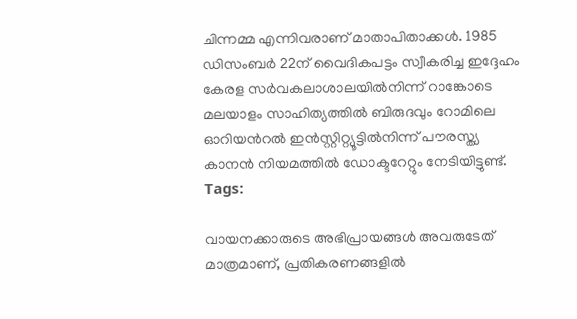ചിന്നമ്മ എന്നിവരാണ് മാതാപിതാക്കൾ. 1985 ഡിസംബർ 22ന് വൈദികപട്ടം സ്വീകരിച്ച ഇദ്ദേഹം കേരള സർവകലാശാലയിൽനിന്ന് റാങ്കോടെ മലയാളം സാഹിത്യത്തിൽ ബിരുദവും റോമിലെ ഓറിയൻറൽ ഇൻസ്റ്റിറ്റ്യൂട്ടിൽനിന്ന് പൗരസ്ത്യ കാനൻ നിയമത്തിൽ ഡോക്ടറേറ്റും നേടിയിട്ടുണ്ട്.
Tags:

വായനക്കാരുടെ അഭിപ്രായങ്ങള്‍ അവരുടേത് മാത്രമാണ്, പ്രതികരണങ്ങളിൽ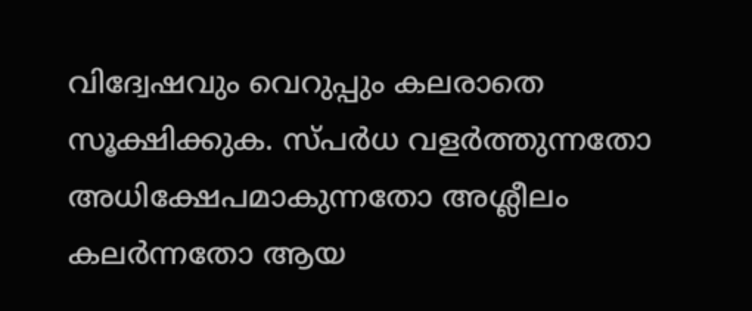വിദ്വേഷവും വെറുപ്പും കലരാതെ സൂക്ഷിക്കുക. സ്പർധ വളർത്തുന്നതോ അധിക്ഷേപമാകുന്നതോ അശ്ലീലം കലർന്നതോ ആയ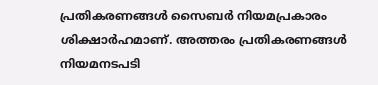പ്രതികരണങ്ങൾ സൈബർ നിയമപ്രകാരം ശിക്ഷാർഹമാണ്. അത്തരം പ്രതികരണങ്ങൾ നിയമനടപടി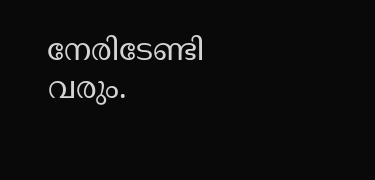നേരിടേണ്ടി വരും.